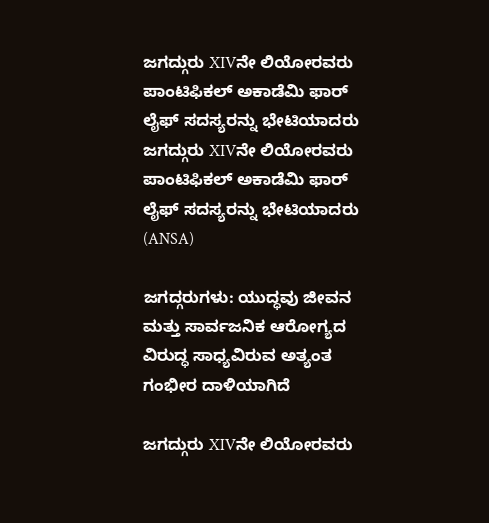ಜಗದ್ಗುರು XIVನೇ ಲಿಯೋರವರು ಪಾಂಟಿಫಿಕಲ್ ಅಕಾಡೆಮಿ ಫಾರ್ ಲೈಫ್ ಸದಸ್ಯರನ್ನು ಭೇಟಿಯಾದರು ಜಗದ್ಗುರು XIVನೇ ಲಿಯೋರವರು ಪಾಂಟಿಫಿಕಲ್ ಅಕಾಡೆಮಿ ಫಾರ್ ಲೈಫ್ ಸದಸ್ಯರನ್ನು ಭೇಟಿಯಾದರು  (ANSA)

ಜಗದ್ಗರುಗಳು: ಯುದ್ಧವು ಜೀವನ ಮತ್ತು ಸಾರ್ವಜನಿಕ ಆರೋಗ್ಯದ ವಿರುದ್ಧ ಸಾಧ್ಯವಿರುವ ಅತ್ಯಂತ ಗಂಭೀರ ದಾಳಿಯಾಗಿದೆ

ಜಗದ್ಗುರು XIVನೇ ಲಿಯೋರವರು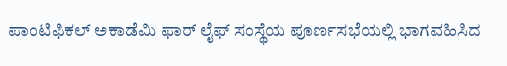ಪಾಂಟಿಫಿಕಲ್ ಅಕಾಡೆಮಿ ಫಾರ್ ಲೈಫ್ ಸಂಸ್ಥೆಯ ಪೂರ್ಣಸಭೆಯಲ್ಲಿ ಭಾಗವಹಿಸಿದ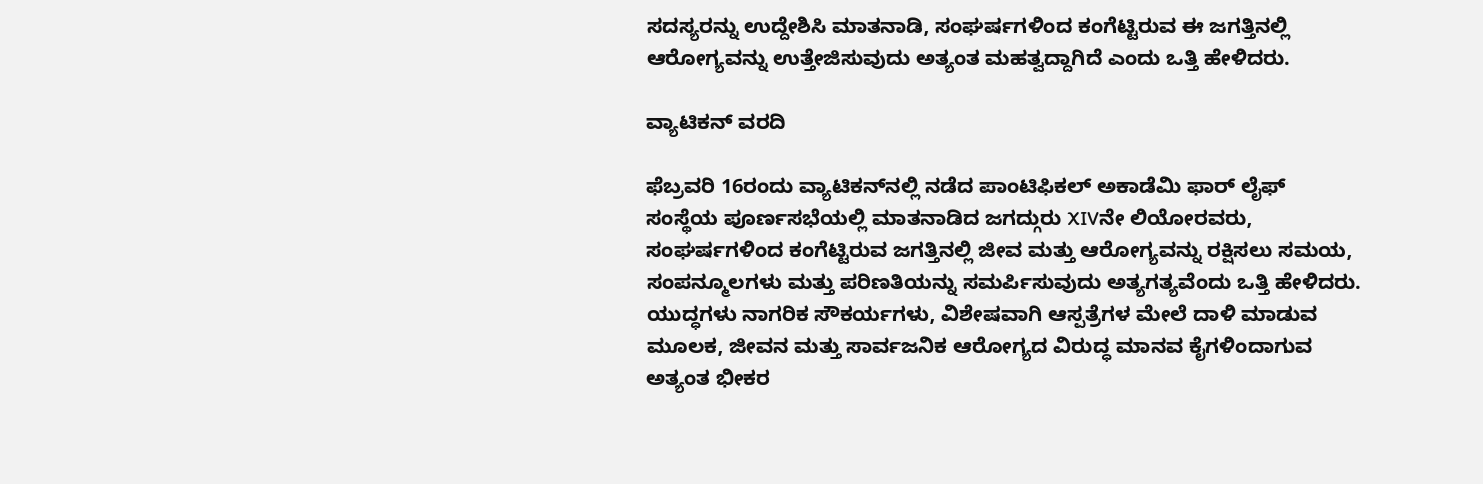ಸದಸ್ಯರನ್ನು ಉದ್ದೇಶಿಸಿ ಮಾತನಾಡಿ, ಸಂಘರ್ಷಗಳಿಂದ ಕಂಗೆಟ್ಟಿರುವ ಈ ಜಗತ್ತಿನಲ್ಲಿ ಆರೋಗ್ಯವನ್ನು ಉತ್ತೇಜಿಸುವುದು ಅತ್ಯಂತ ಮಹತ್ವದ್ದಾಗಿದೆ ಎಂದು ಒತ್ತಿ ಹೇಳಿದರು.

ವ್ಯಾಟಿಕನ್ ವರದಿ

ಫೆಬ್ರವರಿ 16ರಂದು ವ್ಯಾಟಿಕನ್‌ನಲ್ಲಿ ನಡೆದ ಪಾಂಟಿಫಿಕಲ್ ಅಕಾಡೆಮಿ ಫಾರ್ ಲೈಫ್ ಸಂಸ್ಥೆಯ ಪೂರ್ಣಸಭೆಯಲ್ಲಿ ಮಾತನಾಡಿದ ಜಗದ್ಗುರು XIVನೇ ಲಿಯೋರವರು, ಸಂಘರ್ಷಗಳಿಂದ ಕಂಗೆಟ್ಟಿರುವ ಜಗತ್ತಿನಲ್ಲಿ ಜೀವ ಮತ್ತು ಆರೋಗ್ಯವನ್ನು ರಕ್ಷಿಸಲು ಸಮಯ, ಸಂಪನ್ಮೂಲಗಳು ಮತ್ತು ಪರಿಣತಿಯನ್ನು ಸಮರ್ಪಿಸುವುದು ಅತ್ಯಗತ್ಯವೆಂದು ಒತ್ತಿ ಹೇಳಿದರು. ಯುದ್ಧಗಳು ನಾಗರಿಕ ಸೌಕರ್ಯಗಳು, ವಿಶೇಷವಾಗಿ ಆಸ್ಪತ್ರೆಗಳ ಮೇಲೆ ದಾಳಿ ಮಾಡುವ ಮೂಲಕ, ಜೀವನ ಮತ್ತು ಸಾರ್ವಜನಿಕ ಆರೋಗ್ಯದ ವಿರುದ್ಧ ಮಾನವ ಕೈಗಳಿಂದಾಗುವ ಅತ್ಯಂತ ಭೀಕರ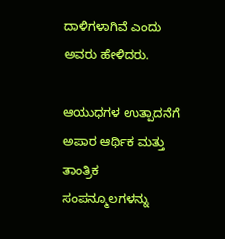ದಾಳಿಗಳಾಗಿವೆ ಎಂದು ಅವರು ಹೇಳಿದರು.

ಆಯುಧಗಳ ಉತ್ಪಾದನೆಗೆ ಅಪಾರ ಆರ್ಥಿಕ ಮತ್ತು ತಾಂತ್ರಿಕ ಸಂಪನ್ಮೂಲಗಳನ್ನು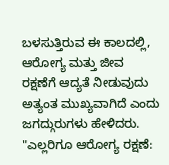ಬಳಸುತ್ತಿರುವ ಈ ಕಾಲದಲ್ಲಿ, ಆರೋಗ್ಯ ಮತ್ತು ಜೀವ ರಕ್ಷಣೆಗೆ ಆದ್ಯತೆ ನೀಡುವುದು ಅತ್ಯಂತ ಮುಖ್ಯವಾಗಿದೆ ಎಂದು ಜಗದ್ಗುರುಗಳು ಹೇಳಿದರು. "ಎಲ್ಲರಿಗೂ ಆರೋಗ್ಯ ರಕ್ಷಣೆ: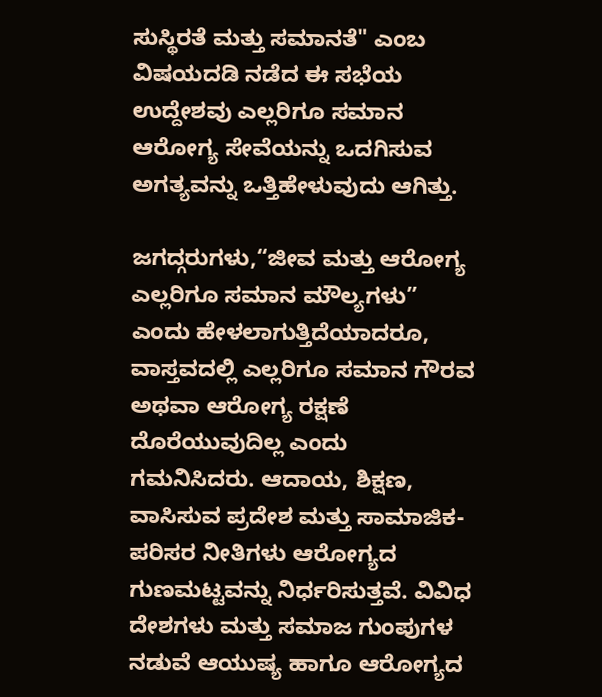ಸುಸ್ಥಿರತೆ ಮತ್ತು ಸಮಾನತೆ" ಎಂಬ ವಿಷಯದಡಿ ನಡೆದ ಈ ಸಭೆಯ ಉದ್ದೇಶವು ಎಲ್ಲರಿಗೂ ಸಮಾನ ಆರೋಗ್ಯ ಸೇವೆಯನ್ನು ಒದಗಿಸುವ ಅಗತ್ಯವನ್ನು ಒತ್ತಿಹೇಳುವುದು ಆಗಿತ್ತು.

ಜಗದ್ಗರುಗಳು,“ಜೀವ ಮತ್ತು ಆರೋಗ್ಯ ಎಲ್ಲರಿಗೂ ಸಮಾನ ಮೌಲ್ಯಗಳು” ಎಂದು ಹೇಳಲಾಗುತ್ತಿದೆಯಾದರೂ, ವಾಸ್ತವದಲ್ಲಿ ಎಲ್ಲರಿಗೂ ಸಮಾನ ಗೌರವ ಅಥವಾ ಆರೋಗ್ಯ ರಕ್ಷಣೆ ದೊರೆಯುವುದಿಲ್ಲ ಎಂದು ಗಮನಿಸಿದರು. ಆದಾಯ, ಶಿಕ್ಷಣ, ವಾಸಿಸುವ ಪ್ರದೇಶ ಮತ್ತು ಸಾಮಾಜಿಕ-ಪರಿಸರ ನೀತಿಗಳು ಆರೋಗ್ಯದ ಗುಣಮಟ್ಟವನ್ನು ನಿರ್ಧರಿಸುತ್ತವೆ. ವಿವಿಧ ದೇಶಗಳು ಮತ್ತು ಸಮಾಜ ಗುಂಪುಗಳ ನಡುವೆ ಆಯುಷ್ಯ ಹಾಗೂ ಆರೋಗ್ಯದ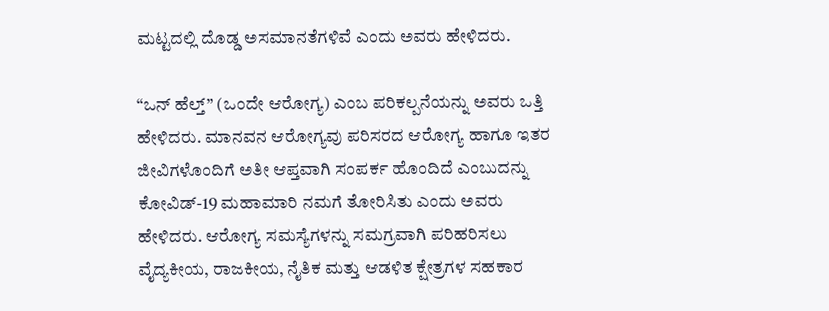ಮಟ್ಟದಲ್ಲಿ ದೊಡ್ಡ ಅಸಮಾನತೆಗಳಿವೆ ಎಂದು ಅವರು ಹೇಳಿದರು.

“ಒನ್ ಹೆಲ್ತ್” (ಒಂದೇ ಆರೋಗ್ಯ) ಎಂಬ ಪರಿಕಲ್ಪನೆಯನ್ನು ಅವರು ಒತ್ತಿ ಹೇಳಿದರು. ಮಾನವನ ಆರೋಗ್ಯವು ಪರಿಸರದ ಆರೋಗ್ಯ ಹಾಗೂ ಇತರ ಜೀವಿಗಳೊಂದಿಗೆ ಅತೀ ಆಪ್ತವಾಗಿ ಸಂಪರ್ಕ ಹೊಂದಿದೆ ಎಂಬುದನ್ನು ಕೋವಿಡ್-19 ಮಹಾಮಾರಿ ನಮಗೆ ತೋರಿಸಿತು ಎಂದು ಅವರು ಹೇಳಿದರು. ಆರೋಗ್ಯ ಸಮಸ್ಯೆಗಳನ್ನು ಸಮಗ್ರವಾಗಿ ಪರಿಹರಿಸಲು ವೈದ್ಯಕೀಯ, ರಾಜಕೀಯ, ನೈತಿಕ ಮತ್ತು ಆಡಳಿತ ಕ್ಷೇತ್ರಗಳ ಸಹಕಾರ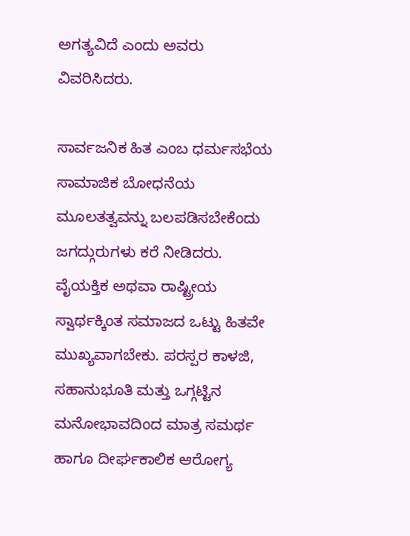ಅಗತ್ಯವಿದೆ ಎಂದು ಅವರು ವಿವರಿಸಿದರು.

ಸಾರ್ವಜನಿಕ ಹಿತ ಎಂಬ ಧರ್ಮಸಭೆಯ ಸಾಮಾಜಿಕ ಬೋಧನೆಯ ಮೂಲತತ್ವವನ್ನು ಬಲಪಡಿಸಬೇಕೆಂದು ಜಗದ್ಗುರುಗಳು ಕರೆ ನೀಡಿದರು. ವೈಯಕ್ತಿಕ ಅಥವಾ ರಾಷ್ಟ್ರೀಯ ಸ್ವಾರ್ಥಕ್ಕಿಂತ ಸಮಾಜದ ಒಟ್ಟು ಹಿತವೇ ಮುಖ್ಯವಾಗಬೇಕು. ಪರಸ್ಪರ ಕಾಳಜಿ, ಸಹಾನುಭೂತಿ ಮತ್ತು ಒಗ್ಗಟ್ಟಿನ ಮನೋಭಾವದಿಂದ ಮಾತ್ರ ಸಮರ್ಥ ಹಾಗೂ ದೀರ್ಘಕಾಲಿಕ ಆರೋಗ್ಯ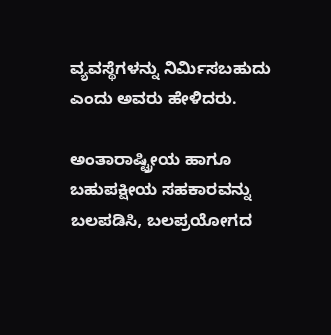ವ್ಯವಸ್ಥೆಗಳನ್ನು ನಿರ್ಮಿಸಬಹುದು ಎಂದು ಅವರು ಹೇಳಿದರು.

ಅಂತಾರಾಷ್ಟ್ರೀಯ ಹಾಗೂ ಬಹುಪಕ್ಷೀಯ ಸಹಕಾರವನ್ನು ಬಲಪಡಿಸಿ, ಬಲಪ್ರಯೋಗದ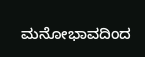ಮನೋಭಾವದಿಂದ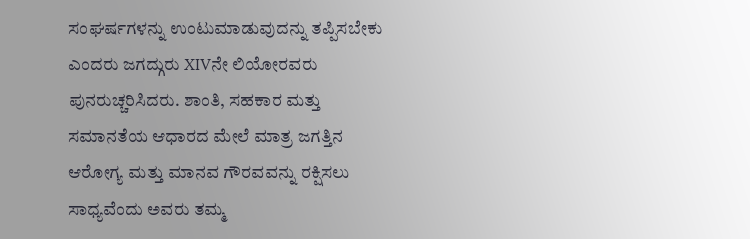ಸಂಘರ್ಷಗಳನ್ನು ಉಂಟುಮಾಡುವುದನ್ನು ತಪ್ಪಿಸಬೇಕು ಎಂದರು ಜಗದ್ಗುರು XIVನೇ ಲಿಯೋರವರು ಪುನರುಚ್ಚರಿಸಿದರು. ಶಾಂತಿ, ಸಹಕಾರ ಮತ್ತು ಸಮಾನತೆಯ ಆಧಾರದ ಮೇಲೆ ಮಾತ್ರ ಜಗತ್ತಿನ ಆರೋಗ್ಯ ಮತ್ತು ಮಾನವ ಗೌರವವನ್ನು ರಕ್ಷಿಸಲು ಸಾಧ್ಯವೆಂದು ಅವರು ತಮ್ಮ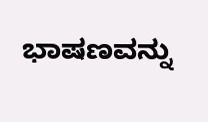ಭಾಷಣವನ್ನು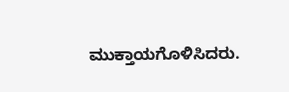ಮುಕ್ತಾಯಗೊಳಿಸಿದರು.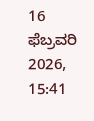16 ಫೆಬ್ರವರಿ 2026, 15:41